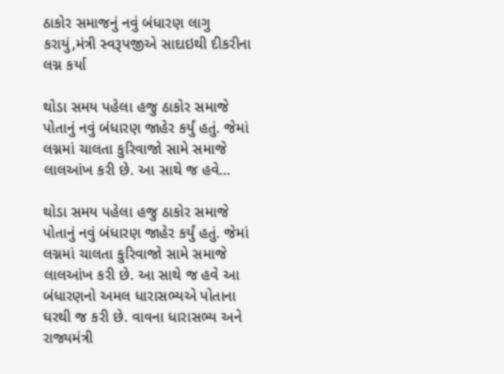ઠાકોર સમાજનું નવું બંધારણ લાગુ કરાયું,મંત્રી સ્વરૂપજીએ સાદાઇથી દીકરીના લગ્ન કર્યા

થોડા સમય પહેલા હજુ ઠાકોર સમાજે પોતાનું નવું બંધારણ જાહેર કર્યું હતું. જેમાં લગ્નમાં ચાલતા કુરિવાજો સામે સમાજે લાલઆંખ કરી છે. આ સાથે જ હવે…

થોડા સમય પહેલા હજુ ઠાકોર સમાજે પોતાનું નવું બંધારણ જાહેર કર્યું હતું. જેમાં લગ્નમાં ચાલતા કુરિવાજો સામે સમાજે લાલઆંખ કરી છે. આ સાથે જ હવે આ બંધારણનો અમલ ધારાસભ્યએ પોતાના ઘરથી જ કરી છે. વાવના ધારાસભ્ય અને રાજ્યમંત્રી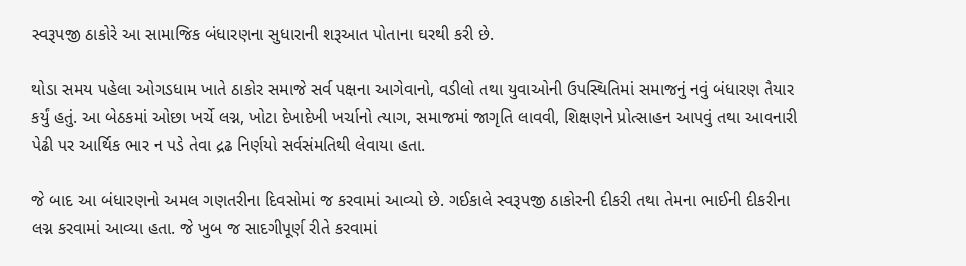સ્વરૂપજી ઠાકોરે આ સામાજિક બંધારણના સુધારાની શરૂઆત પોતાના ઘરથી કરી છે.

થોડા સમય પહેલા ઓગડધામ ખાતે ઠાકોર સમાજે સર્વ પક્ષના આગેવાનો, વડીલો તથા યુવાઓની ઉપસ્થિતિમાં સમાજનું નવું બંધારણ તૈયાર કર્યું હતું. આ બેઠકમાં ઓછા ખર્ચે લગ્ન, ખોટા દેખાદેખી ખર્ચાનો ત્યાગ, સમાજમાં જાગૃતિ લાવવી, શિક્ષણને પ્રોત્સાહન આપવું તથા આવનારી પેઢી પર આર્થિક ભાર ન પડે તેવા દ્રઢ નિર્ણયો સર્વસંમતિથી લેવાયા હતા.

જે બાદ આ બંધારણનો અમલ ગણતરીના દિવસોમાં જ કરવામાં આવ્યો છે. ગઈકાલે સ્વરૂપજી ઠાકોરની દીકરી તથા તેમના ભાઈની દીકરીના લગ્ન કરવામાં આવ્યા હતા. જે ખુબ જ સાદગીપૂર્ણ રીતે કરવામાં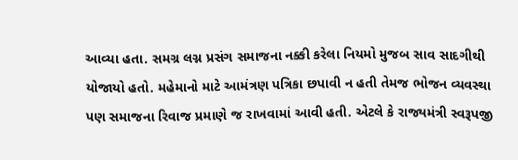આવ્યા હતા. સમગ્ર લગ્ન પ્રસંગ સમાજના નક્કી કરેલા નિયમો મુજબ સાવ સાદગીથી યોજાયો હતો. મહેમાનો માટે આમંત્રણ પત્રિકા છપાવી ન હતી તેમજ ભોજન વ્યવસ્થા પણ સમાજના રિવાજ પ્રમાણે જ રાખવામાં આવી હતી. એટલે કે રાજ્યમંત્રી સ્વરૂપજી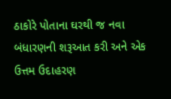ઠાકોરે પોતાના ઘરથી જ નવા બંધારણની શરૂઆત કરી અને એક ઉત્તમ ઉદાહરણ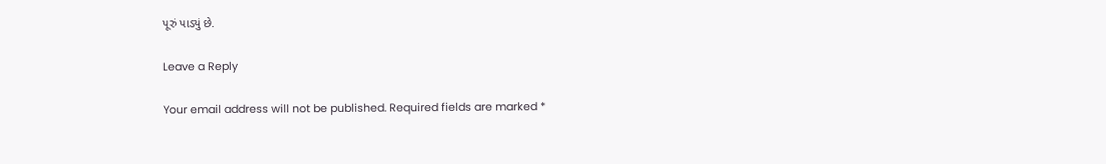પૂરું પાડ્યું છે.

Leave a Reply

Your email address will not be published. Required fields are marked *